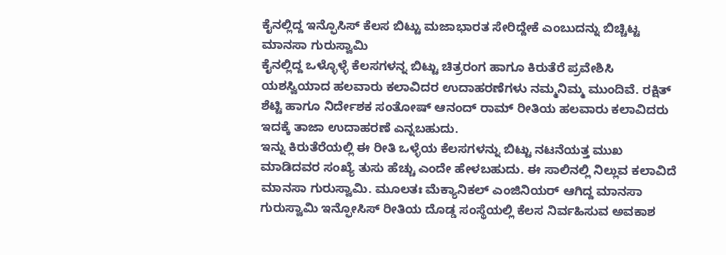ಕೈನಲ್ಲಿದ್ದ ಇನ್ಫೊಸಿಸ್ ಕೆಲಸ ಬಿಟ್ಟು ಮಜಾಭಾರತ ಸೇರಿದ್ದೇಕೆ ಎಂಬುದನ್ನು ಬಿಚ್ಚಿಟ್ಟ ಮಾನಸಾ ಗುರುಸ್ವಾಮಿ
ಕೈನಲ್ಲಿದ್ದ ಒಳ್ಳೊಳ್ಳೆ ಕೆಲಸಗಳನ್ನ ಬಿಟ್ಟು ಚಿತ್ರರಂಗ ಹಾಗೂ ಕಿರುತೆರೆ ಪ್ರವೇಶಿಸಿ ಯಶಸ್ವಿಯಾದ ಹಲವಾರು ಕಲಾವಿದರ ಉದಾಹರಣೆಗಳು ನಮ್ಮನಿಮ್ಮ ಮುಂದಿವೆ. ರಕ್ಷಿತ್ ಶೆಟ್ಟಿ ಹಾಗೂ ನಿರ್ದೇಶಕ ಸಂತೋಷ್ ಆನಂದ್ ರಾಮ್ ರೀತಿಯ ಹಲವಾರು ಕಲಾವಿದರು ಇದಕ್ಕೆ ತಾಜಾ ಉದಾಹರಣೆ ಎನ್ನಬಹುದು.
ಇನ್ನು ಕಿರುತೆರೆಯಲ್ಲಿ ಈ ರೀತಿ ಒಳ್ಳೆಯ ಕೆಲಸಗಳನ್ನು ಬಿಟ್ಟು ನಟನೆಯತ್ತ ಮುಖ ಮಾಡಿದವರ ಸಂಖ್ಯೆ ತುಸು ಹೆಚ್ಚು ಎಂದೇ ಹೇಳಬಹುದು. ಈ ಸಾಲಿನಲ್ಲಿ ನಿಲ್ಲುವ ಕಲಾವಿದೆ ಮಾನಸಾ ಗುರುಸ್ವಾಮಿ. ಮೂಲತಃ ಮೆಕ್ಯಾನಿಕಲ್ ಎಂಜಿನಿಯರ್ ಆಗಿದ್ದ ಮಾನಸಾ ಗುರುಸ್ವಾಮಿ ಇನ್ಫೋಸಿಸ್ ರೀತಿಯ ದೊಡ್ಡ ಸಂಸ್ಥೆಯಲ್ಲಿ ಕೆಲಸ ನಿರ್ವಹಿಸುವ ಅವಕಾಶ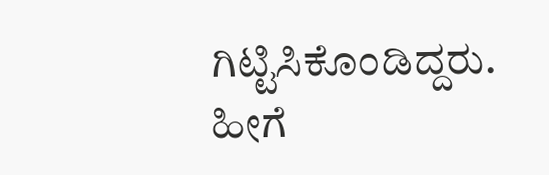ಗಿಟ್ಟಿಸಿಕೊಂಡಿದ್ದರು.
ಹೀಗೆ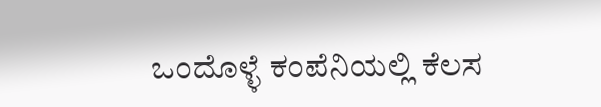ಒಂದೊಳ್ಳೆ ಕಂಪೆನಿಯಲ್ಲಿ ಕೆಲಸ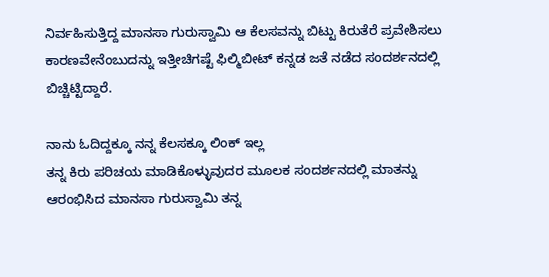ನಿರ್ವಹಿಸುತ್ತಿದ್ದ ಮಾನಸಾ ಗುರುಸ್ವಾಮಿ ಆ ಕೆಲಸವನ್ನು ಬಿಟ್ಟು ಕಿರುತೆರೆ ಪ್ರವೇಶಿಸಲು ಕಾರಣವೇನೆಂಬುದನ್ನು ಇತ್ತೀಚಿಗಷ್ಟೆ ಫಿಲ್ಮಿಬೀಟ್ ಕನ್ನಡ ಜತೆ ನಡೆದ ಸಂದರ್ಶನದಲ್ಲಿ ಬಿಚ್ಚಿಟ್ಟಿದ್ದಾರೆ.

ನಾನು ಓದಿದ್ದಕ್ಕೂ ನನ್ನ ಕೆಲಸಕ್ಕೂ ಲಿಂಕ್ ಇಲ್ಲ
ತನ್ನ ಕಿರು ಪರಿಚಯ ಮಾಡಿಕೊಳ್ಳುವುದರ ಮೂಲಕ ಸಂದರ್ಶನದಲ್ಲಿ ಮಾತನ್ನು ಆರಂಭಿಸಿದ ಮಾನಸಾ ಗುರುಸ್ವಾಮಿ ತನ್ನ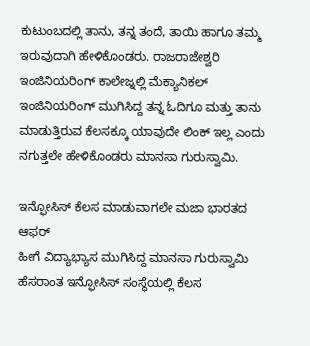ಕುಟುಂಬದಲ್ಲಿ ತಾನು, ತನ್ನ ತಂದೆ, ತಾಯಿ ಹಾಗೂ ತಮ್ಮ ಇರುವುದಾಗಿ ಹೇಳಿಕೊಂಡರು. ರಾಜರಾಜೇಶ್ವರಿ ಇಂಜಿನಿಯರಿಂಗ್ ಕಾಲೇಜ್ನಲ್ಲಿ ಮೆಕ್ಯಾನಿಕಲ್ ಇಂಜಿನಿಯರಿಂಗ್ ಮುಗಿಸಿದ್ದ ತನ್ನ ಓದಿಗೂ ಮತ್ತು ತಾನು ಮಾಡುತ್ತಿರುವ ಕೆಲಸಕ್ಕೂ ಯಾವುದೇ ಲಿಂಕ್ ಇಲ್ಲ ಎಂದು ನಗುತ್ತಲೇ ಹೇಳಿಕೊಂಡರು ಮಾನಸಾ ಗುರುಸ್ವಾಮಿ.

ಇನ್ಫೋಸಿಸ್ ಕೆಲಸ ಮಾಡುವಾಗಲೇ ಮಜಾ ಭಾರತದ ಆಫರ್
ಹೀಗೆ ವಿದ್ಯಾಭ್ಯಾಸ ಮುಗಿಸಿದ್ದ ಮಾನಸಾ ಗುರುಸ್ವಾಮಿ ಹೆಸರಾಂತ ಇನ್ಫೋಸಿಸ್ ಸಂಸ್ಥೆಯಲ್ಲಿ ಕೆಲಸ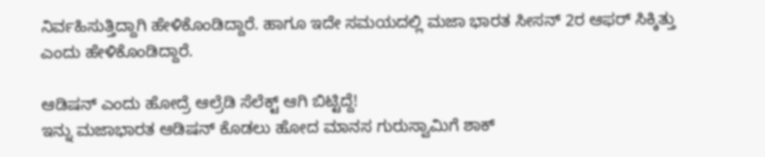ನಿರ್ವಹಿಸುತ್ತಿದ್ದಾಗಿ ಹೇಳಿಕೊಂಡಿದ್ದಾರೆ. ಹಾಗೂ ಇದೇ ಸಮಯದಲ್ಲಿ ಮಜಾ ಭಾರತ ಸೀಸನ್ 2ರ ಆಫರ್ ಸಿಕ್ಕಿತ್ತು ಎಂದು ಹೇಳಿಕೊಂಡಿದ್ದಾರೆ.

ಆಡಿಷನ್ ಎಂದು ಹೋದ್ರೆ ಆಲ್ರೆಡಿ ಸೆಲೆಕ್ಟ್ ಆಗಿ ಬಿಟ್ಟಿದ್ದೆ!
ಇನ್ನು ಮಜಾಭಾರತ ಆಡಿಷನ್ ಕೊಡಲು ಹೋದ ಮಾನಸ ಗುರುಸ್ವಾಮಿಗೆ ಶಾಕ್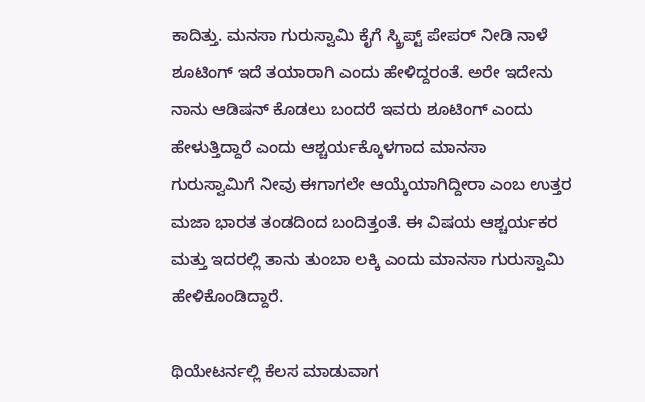ಕಾದಿತ್ತು. ಮನಸಾ ಗುರುಸ್ವಾಮಿ ಕೈಗೆ ಸ್ಕ್ರಿಪ್ಟ್ ಪೇಪರ್ ನೀಡಿ ನಾಳೆ ಶೂಟಿಂಗ್ ಇದೆ ತಯಾರಾಗಿ ಎಂದು ಹೇಳಿದ್ದರಂತೆ. ಅರೇ ಇದೇನು ನಾನು ಆಡಿಷನ್ ಕೊಡಲು ಬಂದರೆ ಇವರು ಶೂಟಿಂಗ್ ಎಂದು ಹೇಳುತ್ತಿದ್ದಾರೆ ಎಂದು ಆಶ್ಚರ್ಯಕ್ಕೊಳಗಾದ ಮಾನಸಾ ಗುರುಸ್ವಾಮಿಗೆ ನೀವು ಈಗಾಗಲೇ ಆಯ್ಕೆಯಾಗಿದ್ದೀರಾ ಎಂಬ ಉತ್ತರ ಮಜಾ ಭಾರತ ತಂಡದಿಂದ ಬಂದಿತ್ತಂತೆ. ಈ ವಿಷಯ ಆಶ್ಚರ್ಯಕರ ಮತ್ತು ಇದರಲ್ಲಿ ತಾನು ತುಂಬಾ ಲಕ್ಕಿ ಎಂದು ಮಾನಸಾ ಗುರುಸ್ವಾಮಿ ಹೇಳಿಕೊಂಡಿದ್ದಾರೆ.

ಥಿಯೇಟರ್ನಲ್ಲಿ ಕೆಲಸ ಮಾಡುವಾಗ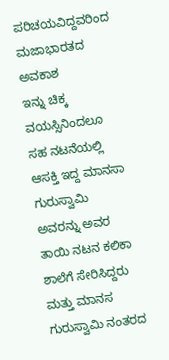ಪರಿಚಯವಿದ್ದವರಿಂದ ಮಜಾಭಾರತದ ಅವಕಾಶ
ಇನ್ನು ಚಿಕ್ಕ ವಯಸ್ಸಿನಿಂದಲೂ ಸಹ ನಟನೆಯಲ್ಲಿ ಆಸಕ್ತಿ ಇದ್ದ ಮಾನಸಾ ಗುರುಸ್ವಾಮಿ ಅವರನ್ನು ಅವರ ತಾಯಿ ನಟನ ಕಲಿಕಾ ಶಾಲೆಗೆ ಸೇರಿಸಿದ್ದರು ಮತ್ತು ಮಾನಸ ಗುರುಸ್ವಾಮಿ ನಂತರದ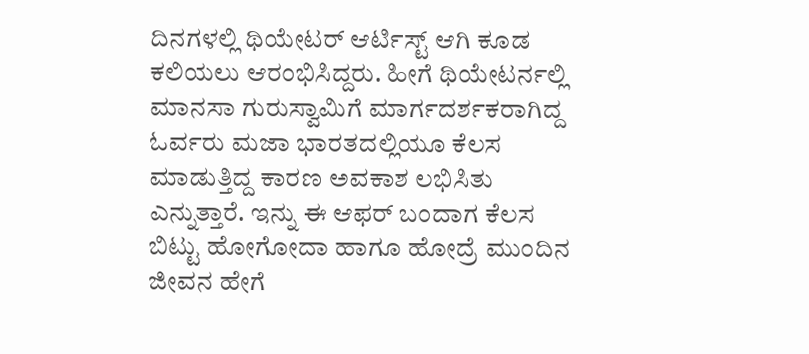ದಿನಗಳಲ್ಲಿ ಥಿಯೇಟರ್ ಆರ್ಟಿಸ್ಟ್ ಆಗಿ ಕೂಡ ಕಲಿಯಲು ಆರಂಭಿಸಿದ್ದರು. ಹೀಗೆ ಥಿಯೇಟರ್ನಲ್ಲಿ ಮಾನಸಾ ಗುರುಸ್ವಾಮಿಗೆ ಮಾರ್ಗದರ್ಶಕರಾಗಿದ್ದ ಓರ್ವರು ಮಜಾ ಭಾರತದಲ್ಲಿಯೂ ಕೆಲಸ ಮಾಡುತ್ತಿದ್ದ ಕಾರಣ ಅವಕಾಶ ಲಭಿಸಿತು ಎನ್ನುತ್ತಾರೆ. ಇನ್ನು ಈ ಆಫರ್ ಬಂದಾಗ ಕೆಲಸ ಬಿಟ್ಟು ಹೋಗೋದಾ ಹಾಗೂ ಹೋದ್ರೆ ಮುಂದಿನ ಜೀವನ ಹೇಗೆ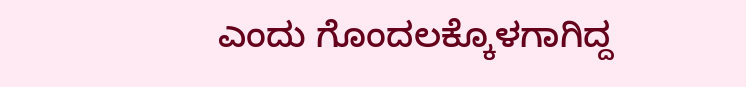ಎಂದು ಗೊಂದಲಕ್ಕೊಳಗಾಗಿದ್ದ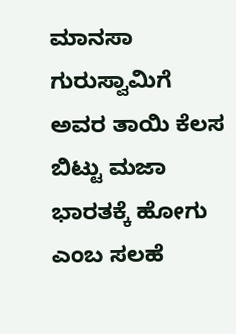ಮಾನಸಾ ಗುರುಸ್ವಾಮಿಗೆ ಅವರ ತಾಯಿ ಕೆಲಸ ಬಿಟ್ಟು ಮಜಾ ಭಾರತಕ್ಕೆ ಹೋಗು ಎಂಬ ಸಲಹೆ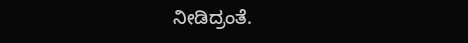ನೀಡಿದ್ರಂತೆ.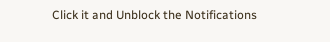Click it and Unblock the Notifications